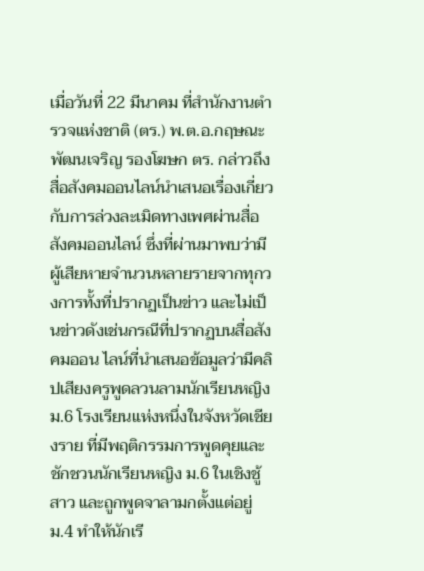เมื่อวันที่ 22 มีนาคม ที่สำนักงานตำรวจแห่งชาติ (ตร.) พ.ต.อ.กฤษณะ พัฒนเจริญ รองโฆษก ตร. กล่าวถึงสื่อสังคมออนไลน์นำเสนอเรื่องเกี่ยวกับการล่วงละเมิดทางเพศผ่านสื่อสังคมออนไลน์ ซึ่งที่ผ่านมาพบว่ามีผู้เสียหายจำนวนหลายรายจากทุกวงการทั้งที่ปรากฏเป็นข่าว และไม่เป็นข่าวดังเช่นกรณีที่ปรากฏบนสื่อสังคมออน ไลน์ที่นำเสนอข้อมูลว่ามีคลิปเสียงครูพูดลวนลามนักเรียนหญิง ม.6 โรงเรียนแห่งหนึ่งในจังหวัดเชียงราย ที่มีพฤติกรรมการพูดคุยและชักชวนนักเรียนหญิง ม.6 ในเชิงชู้สาว และถูกพูดจาลามกตั้งแต่อยู่ ม.4 ทำให้นักเรี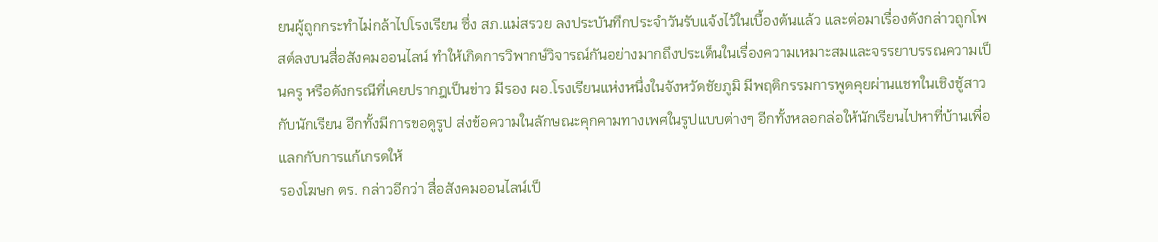ยนผู้ถูกกระทำไม่กล้าไปโรงเรียน ซึ่ง สภ.แม่สรวย ลงประบันทึกประจำวันรับแจ้งไว้ในเบื้องต้นแล้ว และต่อมาเรื่องดังกล่าวถูกโพสต์ลงบนสื่อสังคมออนไลน์ ทำให้เกิดการวิพากษ์วิจารณ์กันอย่างมากถึงประเด็นในเรื่องความเหมาะสมและจรรยาบรรณความเป็นครู หรือดังกรณีที่เคยปรากฎเป็นข่าว มีรอง ผอ.โรงเรียนแห่งหนึ่งในจังหวัดชัยภูมิ มีพฤติกรรมการพูดคุยผ่านแชทในเชิงชู้สาวกับนักเรียน อีกทั้งมีการขอดูรูป ส่งข้อความในลักษณะคุกคามทางเพศในรูปแบบต่างๆ อีกทั้งหลอกล่อให้นักเรียนไปหาที่บ้านเพื่อแลกกับการแก้เกรดให้
รองโฆษก ตร. กล่าวอีกว่า สื่อสังคมออนไลน์เป็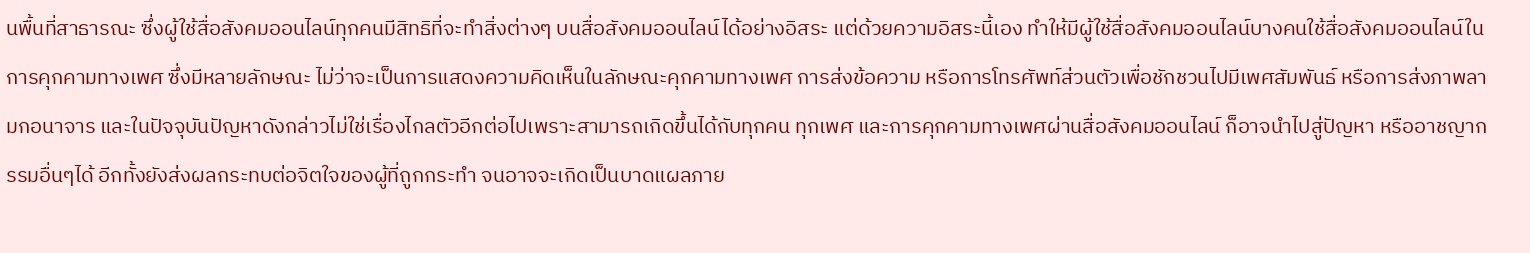นพื้นที่สาธารณะ ซึ่งผู้ใช้สื่อสังคมออนไลน์ทุกคนมีสิทธิที่จะทำสิ่งต่างๆ บนสื่อสังคมออนไลน์ได้อย่างอิสระ แต่ด้วยความอิสระนี้เอง ทำให้มีผู้ใช้สื่อสังคมออนไลน์บางคนใช้สื่อสังคมออนไลน์ในการคุกคามทางเพศ ซึ่งมีหลายลักษณะ ไม่ว่าจะเป็นการแสดงความคิดเห็นในลักษณะคุกคามทางเพศ การส่งข้อความ หรือการโทรศัพท์ส่วนตัวเพื่อชักชวนไปมีเพศสัมพันธ์ หรือการส่งภาพลามกอนาจาร และในปัจจุบันปัญหาดังกล่าวไม่ใช่เรื่องไกลตัวอีกต่อไปเพราะสามารถเกิดขึ้นได้กับทุกคน ทุกเพศ และการคุกคามทางเพศผ่านสื่อสังคมออนไลน์ ก็อาจนำไปสู่ปัญหา หรืออาชญากรรมอื่นๆได้ อีกทั้งยังส่งผลกระทบต่อจิตใจของผู้ที่ถูกกระทำ จนอาจจะเกิดเป็นบาดแผลภาย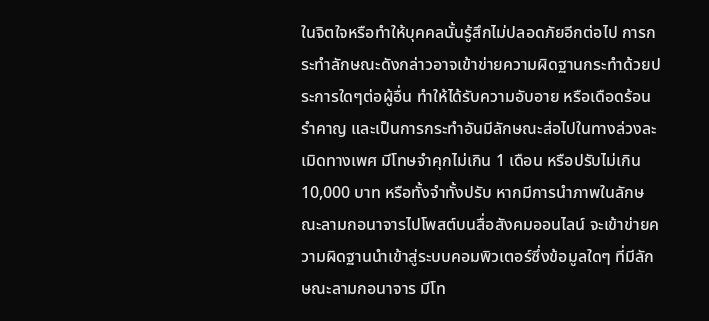ในจิตใจหรือทำให้บุคคลนั้นรู้สึกไม่ปลอดภัยอีกต่อไป การกระทำลักษณะดังกล่าวอาจเข้าข่ายความผิดฐานกระทำด้วยประการใดๆต่อผู้อื่น ทำให้ได้รับความอับอาย หรือเดือดร้อนรำคาญ และเป็นการกระทำอันมีลักษณะส่อไปในทางล่วงละเมิดทางเพศ มีโทษจำคุกไม่เกิน 1 เดือน หรือปรับไม่เกิน 10,000 บาท หรือทั้งจำทั้งปรับ หากมีการนำภาพในลักษณะลามกอนาจารไปโพสต์บนสื่อสังคมออนไลน์ จะเข้าข่ายความผิดฐานนำเข้าสู่ระบบคอมพิวเตอร์ซึ่งข้อมูลใดๆ ที่มีลักษณะลามกอนาจาร มีโท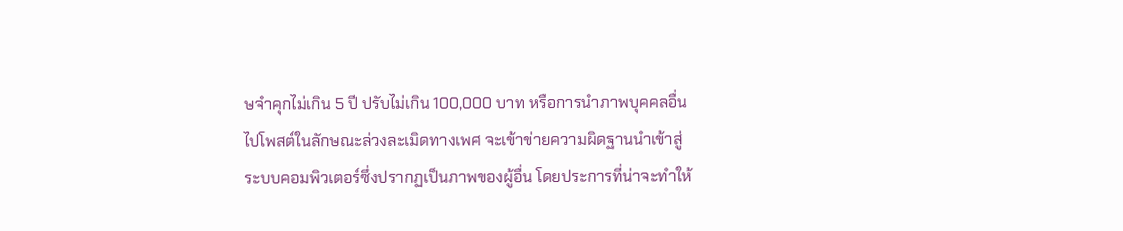ษจำคุกไม่เกิน 5 ปี ปรับไม่เกิน 100,000 บาท หรือการนำภาพบุคคลอื่นไปโพสต์ในลักษณะล่วงละเมิดทางเพศ จะเข้าข่ายความผิดฐานนำเข้าสู่ระบบคอมพิวเตอร์ซึ่งปรากฏเป็นภาพของผู้อื่น โดยประการที่น่าจะทำให้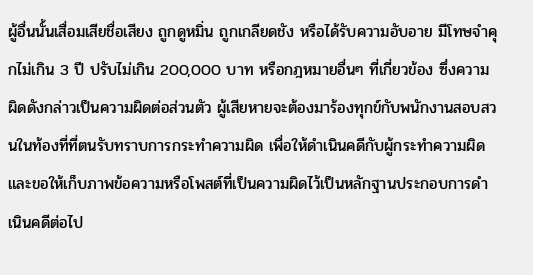ผู้อื่นนั้นเสื่อมเสียชื่อเสียง ถูกดูหมิ่น ถูกเกลียดชัง หรือได้รับความอับอาย มีโทษจำคุกไม่เกิน 3 ปี ปรับไม่เกิน 200,000 บาท หรือกฎหมายอื่นๆ ที่เกี่ยวข้อง ซึ่งความผิดดังกล่าวเป็นความผิดต่อส่วนตัว ผู้เสียหายจะต้องมาร้องทุกข์กับพนักงานสอบสวนในท้องที่ที่ตนรับทราบการกระทำความผิด เพื่อให้ดำเนินคดีกับผู้กระทำความผิด และขอให้เก็บภาพข้อความหรือโพสต์ที่เป็นความผิดไว้เป็นหลักฐานประกอบการดำเนินคดีต่อไป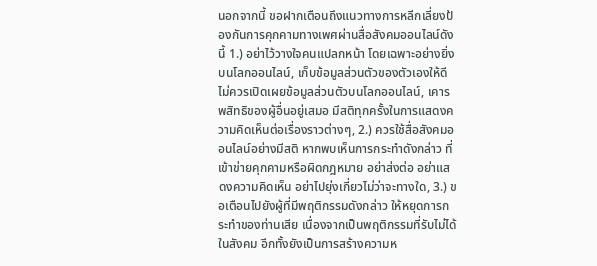นอกจากนี้ ขอฝากเตือนถึงแนวทางการหลีกเลี่ยงป้องกันการคุกคามทางเพศผ่านสื่อสังคมออนไลน์ดังนี้ 1.) อย่าไว้วางใจคนแปลกหน้า โดยเฉพาะอย่างยิ่งบนโลกออนไลน์, เก็บข้อมูลส่วนตัวของตัวเองให้ดี ไม่ควรเปิดเผยข้อมูลส่วนตัวบนโลกออนไลน์, เคารพสิทธิของผู้อื่นอยู่เสมอ มีสติทุกครั้งในการแสดงความคิดเห็นต่อเรื่องราวต่างๆ, 2.) ควรใช้สื่อสังคมออนไลน์อย่างมีสติ หากพบเห็นการกระทำดังกล่าว ที่เข้าข่ายคุกคามหรือผิดกฎหมาย อย่าส่งต่อ อย่าแสดงความคิดเห็น อย่าไปยุ่งเกี่ยวไม่ว่าจะทางใด, 3.) ขอเตือนไปยังผู้ที่มีพฤติกรรมดังกล่าว ให้หยุดการกระทำของท่านเสีย เนื่องจากเป็นพฤติกรรมที่รับไม่ได้ในสังคม อีกทั้งยังเป็นการสร้างความห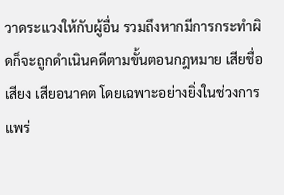วาดระแวงให้กับผู้อื่น รวมถึงหากมีการกระทำผิดก็จะถูกดำเนินคดีตามขั้นตอนกฎหมาย เสียชื่อเสียง เสียอนาคต โดยเฉพาะอย่างยิ่งในช่วงการแพร่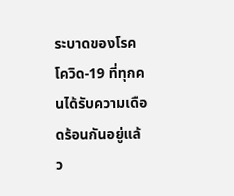ระบาดของโรคโควิด-19 ที่ทุกคนได้รับความเดือดร้อนกันอยู่แล้ว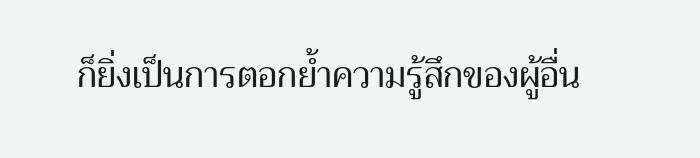ก็ยิ่งเป็นการตอกย้ำความรู้สึกของผู้อื่น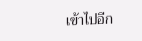เข้าไปอีก